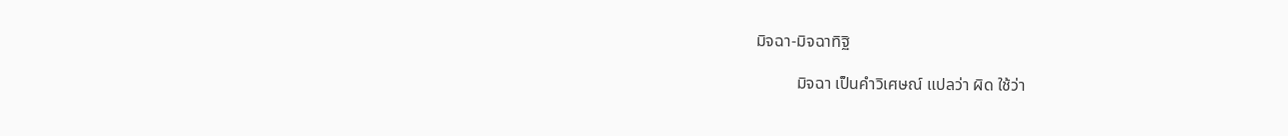มิจฉา-มิจฉาทิฐิ

          มิจฉา เป็นคำวิเศษณ์ แปลว่า ผิด ใช้ว่า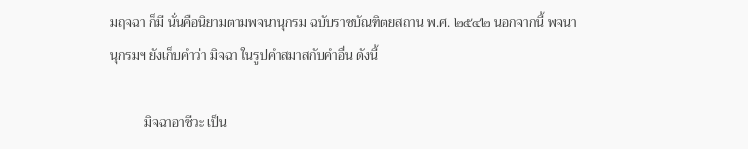มฤจฉา ก็มี นั่นคือนิยามตามพจนานุกรม ฉบับราชบัณฑิตยสถาน พ.ศ. ๒๕๔๒ นอกจากนี้ พจนานุกรมฯ ยังเก็บคำว่า มิจฉา ในรูปคำสมาสกับคำอื่น ดังนี้

          มิจฉาอาชีวะ เป็น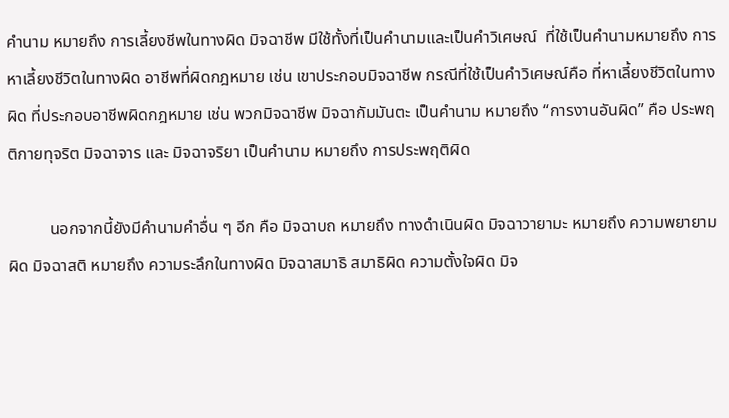คำนาม หมายถึง การเลี้ยงชีพในทางผิด มิจฉาชีพ มีใช้ทั้งที่เป็นคำนามและเป็นคำวิเศษณ์  ที่ใช้เป็นคำนามหมายถึง การหาเลี้ยงชีวิตในทางผิด อาชีพที่ผิดกฎหมาย เช่น เขาประกอบมิจฉาชีพ กรณีที่ใช้เป็นคำวิเศษณ์คือ ที่หาเลี้ยงชีวิตในทางผิด ที่ประกอบอาชีพผิดกฎหมาย เช่น พวกมิจฉาชีพ มิจฉากัมมันตะ เป็นคำนาม หมายถึง “การงานอันผิด” คือ ประพฤติกายทุจริต มิจฉาจาร และ มิจฉาจริยา เป็นคำนาม หมายถึง การประพฤติผิด

          นอกจากนี้ยังมีคำนามคำอื่น ๆ อีก คือ มิจฉาบถ หมายถึง ทางดําเนินผิด มิจฉาวายามะ หมายถึง ความพยายามผิด มิจฉาสติ หมายถึง ความระลึกในทางผิด มิจฉาสมาธิ สมาธิผิด ความตั้งใจผิด มิจ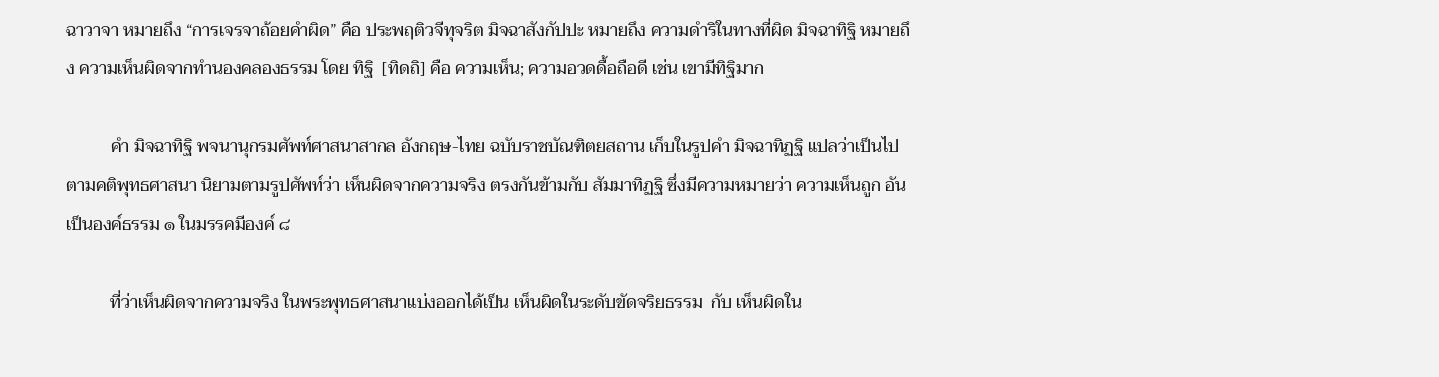ฉาวาจา หมายถึง “การเจรจาถ้อยคําผิด” คือ ประพฤติวจีทุจริต มิจฉาสังกัปปะ หมายถึง ความดําริในทางที่ผิด มิจฉาทิฐิ หมายถึง ความเห็นผิดจากทำนองคลองธรรม โดย ทิฐิ  [ทิดถิ] คือ ความเห็น; ความอวดดื้อถือดี เช่น เขามีทิฐิมาก

          คำ มิจฉาทิฐิ พจนานุกรมศัพท์ศาสนาสากล อังกฤษ-ไทย ฉบับราชบัณฑิตยสถาน เก็บในรูปคำ มิจฉาทิฏฐิ แปลว่าเป็นไปตามคติพุทธศาสนา นิยามตามรูปศัพท์ว่า เห็นผิดจากความจริง ตรงกันข้ามกับ สัมมาทิฏฐิ ซึ่งมีความหมายว่า ความเห็นถูก อันเป็นองค์ธรรม ๑ ในมรรคมีองค์ ๘

          ที่ว่าเห็นผิดจากความจริง ในพระพุทธศาสนาแบ่งออกได้เป็น เห็นผิดในระดับขัดจริยธรรม  กับ เห็นผิดใน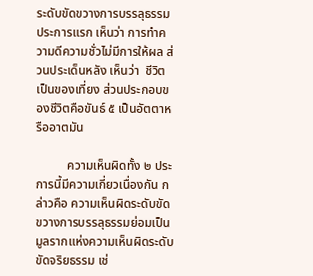ระดับขัดขวางการบรรลุธรรม ประการแรก เห็นว่า การทำความดีความชั่วไม่มีการให้ผล ส่วนประเด็นหลัง เห็นว่า  ชีวิตเป็นของเที่ยง ส่วนประกอบของชีวิตคือขันธ์ ๕ เป็นอัตตาหรืออาตมัน

          ความเห็นผิดทั้ง ๒ ประการนี้มีความเกี่ยวเนื่องกัน กล่าวคือ ความเห็นผิดระดับขัดขวางการบรรลุธรรมย่อมเป็นมูลรากแห่งความเห็นผิดระดับขัดจริยธรรม เช่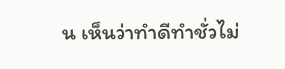น เห็นว่าทำดีทำชั่วไม่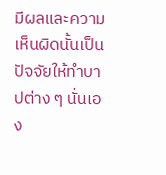มีผลและความเห็นผิดนั้นเป็นปัจจัยให้ทำบาปต่าง ๆ นั่นเอง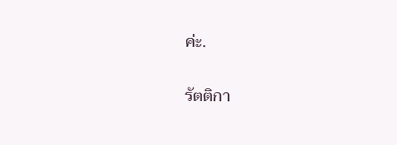ค่ะ.

รัตติกา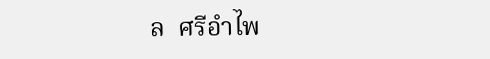ล  ศรีอำไพ